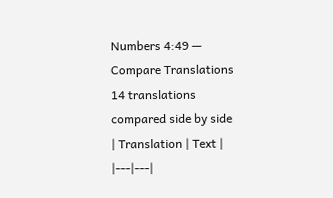Numbers 4:49 — Compare Translations
14 translations compared side by side
| Translation | Text |
|---|---|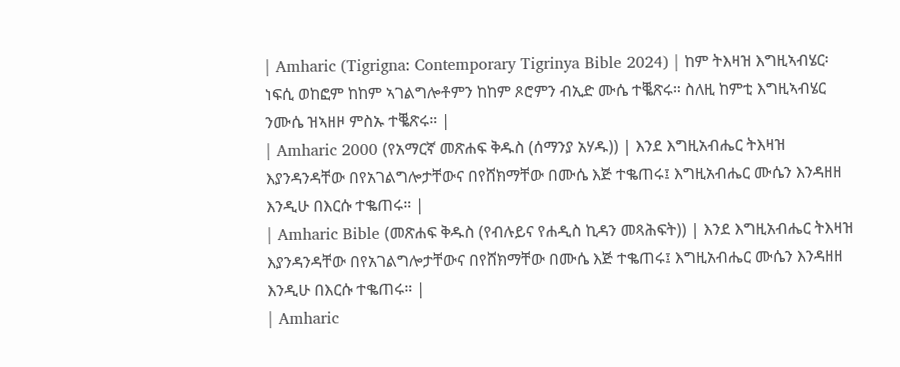| Amharic (Tigrigna: Contemporary Tigrinya Bible 2024) | ከም ትእዛዝ እግዚኣብሄር፡ ነፍሲ ወከፎም ከከም ኣገልግሎቶምን ከከም ጾሮምን ብኢድ ሙሴ ተቘጽሩ። ስለዚ ከምቲ እግዚኣብሄር ንሙሴ ዝኣዘዞ ምስኡ ተቘጽሩ። |
| Amharic 2000 (የአማርኛ መጽሐፍ ቅዱስ (ሰማንያ አሃዱ)) | እንደ እግዚአብሔር ትእዛዝ እያንዳንዳቸው በየአገልግሎታቸውና በየሸክማቸው በሙሴ እጅ ተቈጠሩ፤ እግዚአብሔር ሙሴን እንዳዘዘ እንዲሁ በእርሱ ተቈጠሩ። |
| Amharic Bible (መጽሐፍ ቅዱስ (የብሉይና የሐዲስ ኪዳን መጻሕፍት)) | እንደ እግዚአብሔር ትእዛዝ እያንዳንዳቸው በየአገልግሎታቸውና በየሸክማቸው በሙሴ እጅ ተቈጠሩ፤ እግዚአብሔር ሙሴን እንዳዘዘ እንዲሁ በእርሱ ተቈጠሩ። |
| Amharic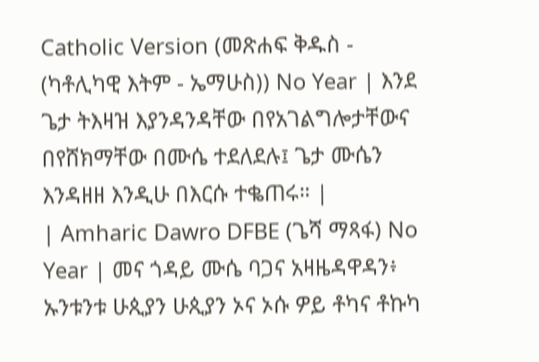Catholic Version (መጽሐፍ ቅዱስ - (ካቶሊካዊ እትም - ኤማሁስ)) No Year | እንደ ጌታ ትእዛዝ እያንዳንዳቸው በየአገልግሎታቸውና በየሸክማቸው በሙሴ ተደለደሉ፤ ጌታ ሙሴን እንዳዘዘ እንዲሁ በእርሱ ተቈጠሩ። |
| Amharic Dawro DFBE (ጌሻ ማጻፋ) No Year | መና ጎዳይ ሙሴ ባጋና አዛዜዳዋዳን፥ ኡንቱንቱ ሁጲያን ሁጲያን ኦና ኦሱ ዎይ ቶካና ቶኩካ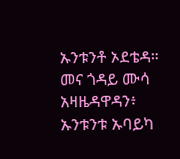ኡንቱንቶ ኦደቴዳ። መና ጎዳይ ሙሳ አዛዜዳዋዳን፥ ኡንቱንቱ ኡባይካ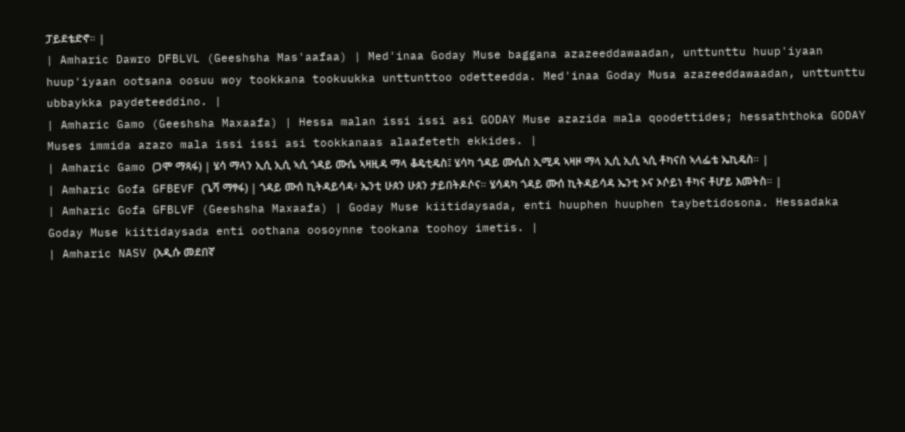ፓይደቴድኖ። |
| Amharic Dawro DFBLVL (Geeshsha Mas'aafaa) | Med'inaa Goday Muse baggana azazeeddawaadan, unttunttu huup'iyaan huup'iyaan ootsana oosuu woy tookkana tookuukka unttunttoo odetteedda. Med'inaa Goday Musa azazeeddawaadan, unttunttu ubbaykka paydeteeddino. |
| Amharic Gamo (Geeshsha Maxaafa) | Hessa malan issi issi asi GODAY Muse azazida mala qoodettides; hessaththoka GODAY Muses immida azazo mala issi issi asi tookkanaas alaafeteth ekkides. |
| Amharic Gamo (ጋሞ ማጻፋ) | ሄሳ ማላን ኢሲ ኢሲ ኣሲ ጎዳይ ሙሴ ኣዛዚዳ ማላ ቆዴቲዴስ፤ ሄሳካ ጎዳይ ሙሴስ ኢሚዳ ኣዛዞ ማላ ኢሲ ኢሲ ኣሲ ቶካናስ ኣላፌቴ ኤኪዴስ። |
| Amharic Gofa GFBEVF (ጌሻ ማፃፋ) | ጎዳይ ሙሰ ኪትዳይሳዳ፥ ኤንቲ ሁጰን ሁጰን ታይበትዶሶና። ሄሳዳካ ጎዳይ ሙሰ ኪትዳይሳዳ ኤንቲ ኦና ኦሶይነ ቶካና ቶሆይ እመትስ። |
| Amharic Gofa GFBLVF (Geeshsha Maxaafa) | Goday Muse kiitidaysada, enti huuphen huuphen taybetidosona. Hessadaka Goday Muse kiitidaysada enti oothana oosoynne tookana toohoy imetis. |
| Amharic NASV (አዲሱ መደበኛ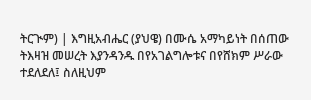ትርጒም) | እግዚአብሔር (ያህዌ) በሙሴ አማካይነት በሰጠው ትእዛዝ መሠረት እያንዳንዱ በየአገልግሎቱና በየሸክም ሥራው ተደለደለ፤ ስለዚህም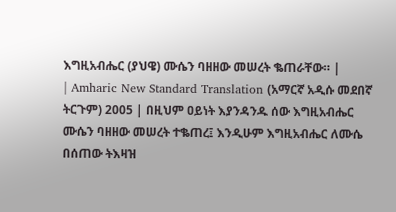እግዚአብሔር (ያህዌ) ሙሴን ባዘዘው መሠረት ቈጠራቸው። |
| Amharic New Standard Translation (አማርኛ አዲሱ መደበኛ ትርጉም) 2005 | በዚህም ዐይነት እያንዳንዱ ሰው እግዚአብሔር ሙሴን ባዘዘው መሠረት ተቈጠረ፤ እንዲሁም እግዚአብሔር ለሙሴ በሰጠው ትእዛዝ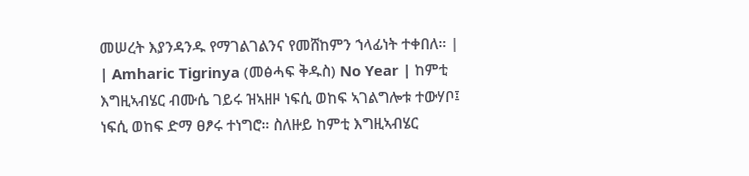መሠረት እያንዳንዱ የማገልገልንና የመሸከምን ኀላፊነት ተቀበለ። |
| Amharic Tigrinya (መፅሓፍ ቅዱስ) No Year | ከምቲ እግዚኣብሄር ብሙሴ ገይሩ ዝኣዘዞ ነፍሲ ወከፍ ኣገልግሎቱ ተውሃቦ፤ ነፍሲ ወከፍ ድማ ፀፆሩ ተነግሮ። ስለዙይ ከምቲ እግዚኣብሄር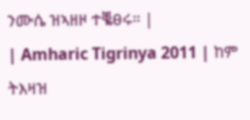ንሙሴ ዝኣዘዞ ተቘፀሩ። |
| Amharic Tigrinya 2011 | ከም ትእዛዝ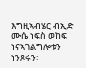እግዚኣብሄር ብኢድ ሙሴ ነፍስ ወከፍ ነናኣገልግሎቱን ነንጾሩን፡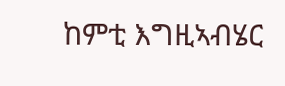ከምቲ እግዚኣብሄር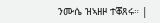ንሙሴ ዝኣዘዞ ተቖጸሩ። |